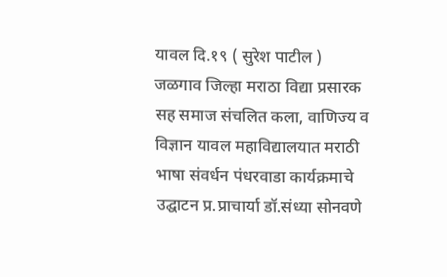यावल दि.१९ ( सुरेश पाटील )
जळगाव जिल्हा मराठा विद्या प्रसारक सह समाज संचलित कला, वाणिज्य व विज्ञान यावल महाविद्यालयात मराठी भाषा संवर्धन पंधरवाडा कार्यक्रमाचे उद्घाटन प्र.प्राचार्या डॉ.संध्या सोनवणे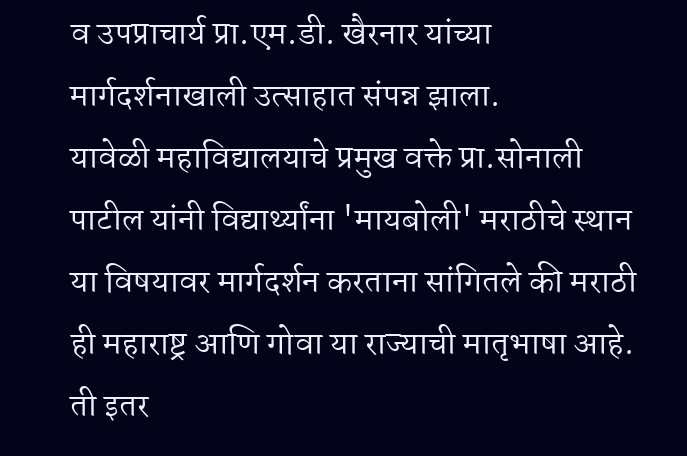व उपप्राचार्य प्रा.एम.डी. खैरनार यांच्या मार्गदर्शनाखाली उत्साहात संपन्न झाला.
यावेळी महाविद्यालयाचे प्रमुख वक्ते प्रा.सोनाली पाटील यांनी विद्यार्थ्यांना 'मायबोली' मराठीचे स्थान या विषयावर मार्गदर्शन करताना सांगितले की मराठी ही महाराष्ट्र आणि गोवा या राज्याची मातृभाषा आहे. ती इतर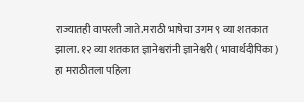राज्यातही वापरली जाते.मराठी भाषेचा उगम ९ व्या शतकात झाला. १२ व्या शतकात ज्ञानेश्वरांनी ज्ञानेश्वरी ( भावार्थदीपिका ) हा मराठीतला पहिला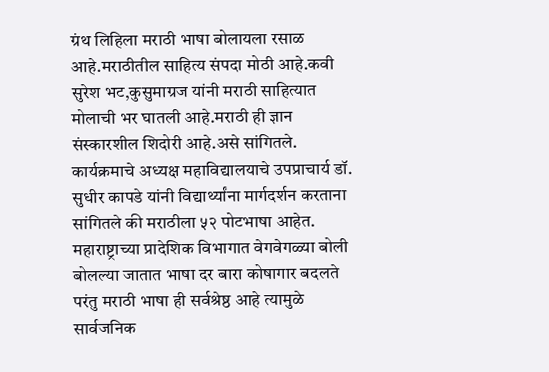ग्रंथ लिहिला मराठी भाषा बोलायला रसाळ आहे.मराठीतील साहित्य संपदा मोठी आहे.कवी सुरेश भट,कुसुमाग्रज यांनी मराठी साहित्यात मोलाची भर घातली आहे.मराठी ही ज्ञान संस्कारशील शिदोरी आहे.असे सांगितले.
कार्यक्रमाचे अध्यक्ष महाविद्यालयाचे उपप्राचार्य डॉ. सुधीर कापडे यांनी विद्यार्थ्यांना मार्गदर्शन करताना सांगितले की मराठीला ५२ पोटभाषा आहेत. महाराष्ट्राच्या प्रादेशिक विभागात वेगवेगळ्या बोली बोलल्या जातात भाषा दर बारा कोषागार बदलते परंतु मराठी भाषा ही सर्वश्रेष्ठ आहे त्यामुळे सार्वजनिक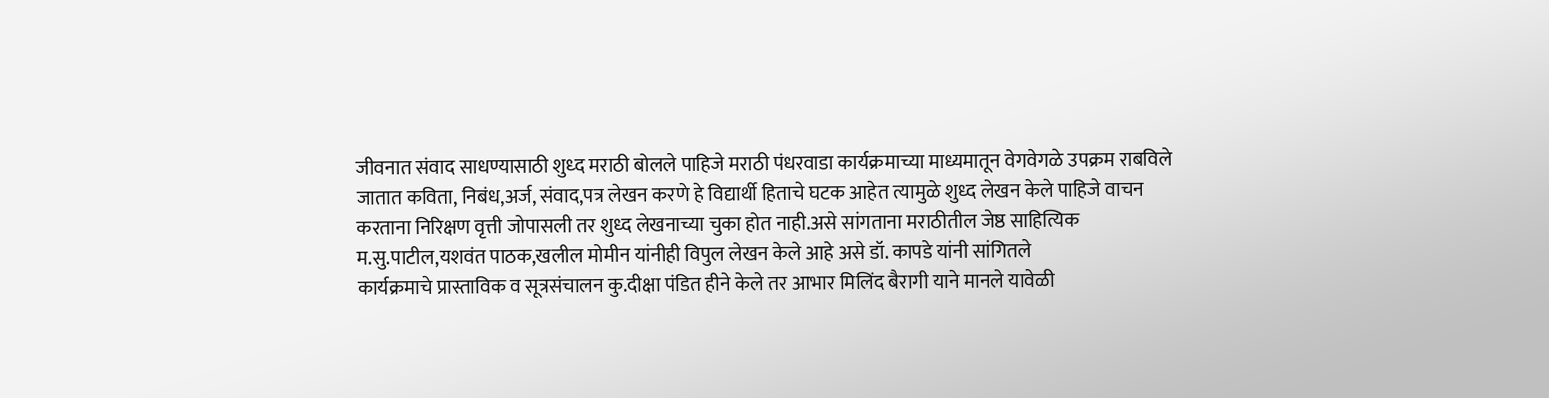जीवनात संवाद साधण्यासाठी शुध्द मराठी बोलले पाहिजे मराठी पंधरवाडा कार्यक्रमाच्या माध्यमातून वेगवेगळे उपक्रम राबविले जातात कविता, निबंध,अर्ज, संवाद,पत्र लेखन करणे हे विद्यार्थी हिताचे घटक आहेत त्यामुळे शुध्द लेखन केले पाहिजे वाचन करताना निरिक्षण वृत्ती जोपासली तर शुध्द लेखनाच्या चुका होत नाही.असे सांगताना मराठीतील जेष्ठ साहित्यिक म.सु.पाटील,यशवंत पाठक,खलील मोमीन यांनीही विपुल लेखन केले आहे असे डॉ. कापडे यांनी सांगितले
कार्यक्रमाचे प्रास्ताविक व सूत्रसंचालन कु.दीक्षा पंडित हीने केले तर आभार मिलिंद बैरागी याने मानले यावेळी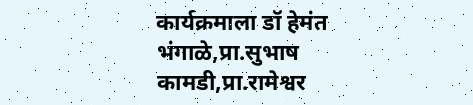कार्यक्रमाला डॉ हेमंत भंगाळे,प्रा.सुभाष कामडी,प्रा.रामेश्वर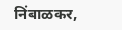निंबाळकर,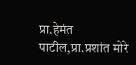प्रा.हेमंत पाटील,प्रा.प्रशांत मोरे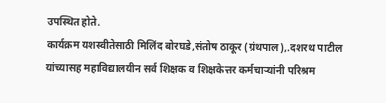उपस्थित होते.
कार्यक्रम यशस्वीतेसाठी मिलिंद बोरघडे,संतोष ठाकूर (ग्रंथपाल),.दशरथ पाटील यांच्यासह महाविद्यालयीन सर्व शिक्षक व शिक्षकेत्तर कर्मचाऱ्यांनी परिश्रम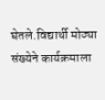घेतले.विद्यार्थी मोठ्या संख्येने कार्यक्रमाला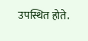उपस्थित होते.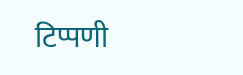टिप्पणी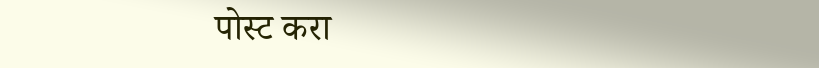पोस्ट करा